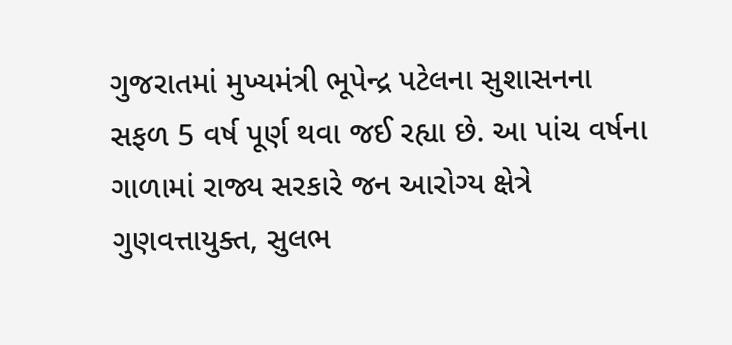ગુજરાતમાં મુખ્યમંત્રી ભૂપેન્દ્ર પટેલના સુશાસનના સફળ 5 વર્ષ પૂર્ણ થવા જઈ રહ્યા છે. આ પાંચ વર્ષના ગાળામાં રાજ્ય સરકારે જન આરોગ્ય ક્ષેત્રે ગુણવત્તાયુક્ત, સુલભ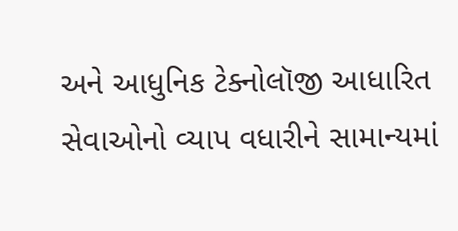અને આધુનિક ટેક્નોલૉજી આધારિત સેવાઓનો વ્યાપ વધારીને સામાન્યમાં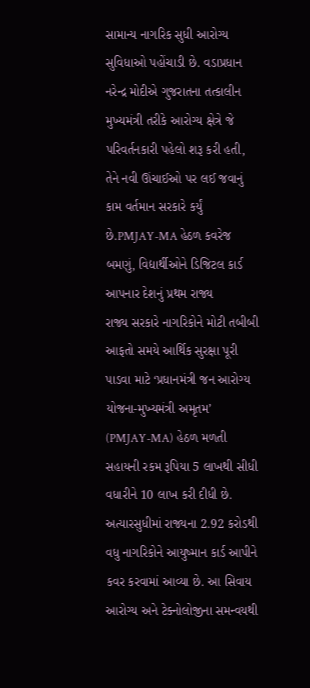સામાન્ય નાગરિક સુધી આરોગ્ય સુવિધાઓ પહોંચાડી છે. વડાપ્રધાન નરેન્દ્ર મોદીએ ગુજરાતના તત્કાલીન મુખ્યમંત્રી તરીકે આરોગ્ય ક્ષેત્રે જે પરિવર્તનકારી પહેલો શરૂ કરી હતી, તેને નવી ઊંચાઈઓ પર લઈ જવાનું કામ વર્તમાન સરકારે કર્યું છે.PMJAY-MA હેઠળ કવરેજ બમણું, વિદ્યાર્થીઓને ડિજિટલ કાર્ડ આપનાર દેશનું પ્રથમ રાજ્ય
રાજ્ય સરકારે નાગરિકોને મોટી તબીબી આફતો સમયે આર્થિક સુરક્ષા પૂરી પાડવા માટે ‘પ્રધાનમંત્રી જન આરોગ્ય યોજના-મુખ્યમંત્રી અમૃતમ’ (PMJAY-MA) હેઠળ મળતી સહાયની રકમ રૂપિયા 5 લાખથી સીધી વધારીને 10 લાખ કરી દીધી છે. અત્યારસુધીમાં રાજ્યના 2.92 કરોડથી વધુ નાગરિકોને આયુષ્માન કાર્ડ આપીને કવર કરવામાં આવ્યા છે. આ સિવાય આરોગ્ય અને ટેક્નોલોજીના સમન્વયથી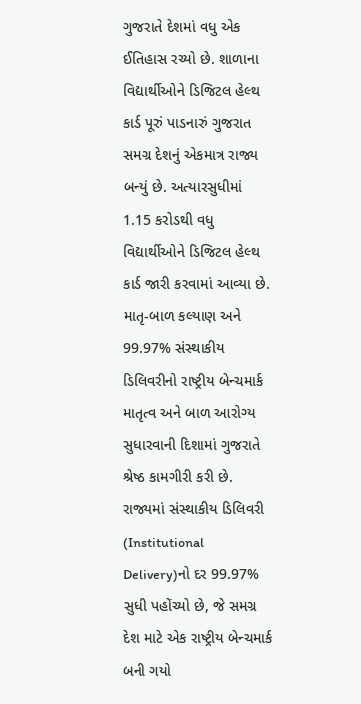ગુજરાતે દેશમાં વધુ એક ઈતિહાસ રચ્યો છે. શાળાના વિદ્યાર્થીઓને ડિજિટલ હેલ્થ કાર્ડ પૂરું પાડનારું ગુજરાત સમગ્ર દેશનું એકમાત્ર રાજ્ય બન્યું છે. અત્યારસુધીમાં 1.15 કરોડથી વધુ વિદ્યાર્થીઓને ડિજિટલ હેલ્થ કાર્ડ જારી કરવામાં આવ્યા છે.
માતૃ-બાળ કલ્યાણ અને 99.97% સંસ્થાકીય ડિલિવરીનો રાષ્ટ્રીય બેન્ચમાર્ક
માતૃત્વ અને બાળ આરોગ્ય સુધારવાની દિશામાં ગુજરાતે શ્રેષ્ઠ કામગીરી કરી છે. રાજ્યમાં સંસ્થાકીય ડિલિવરી (Institutional Delivery)નો દર 99.97% સુધી પહોંચ્યો છે, જે સમગ્ર દેશ માટે એક રાષ્ટ્રીય બેન્ચમાર્ક બની ગયો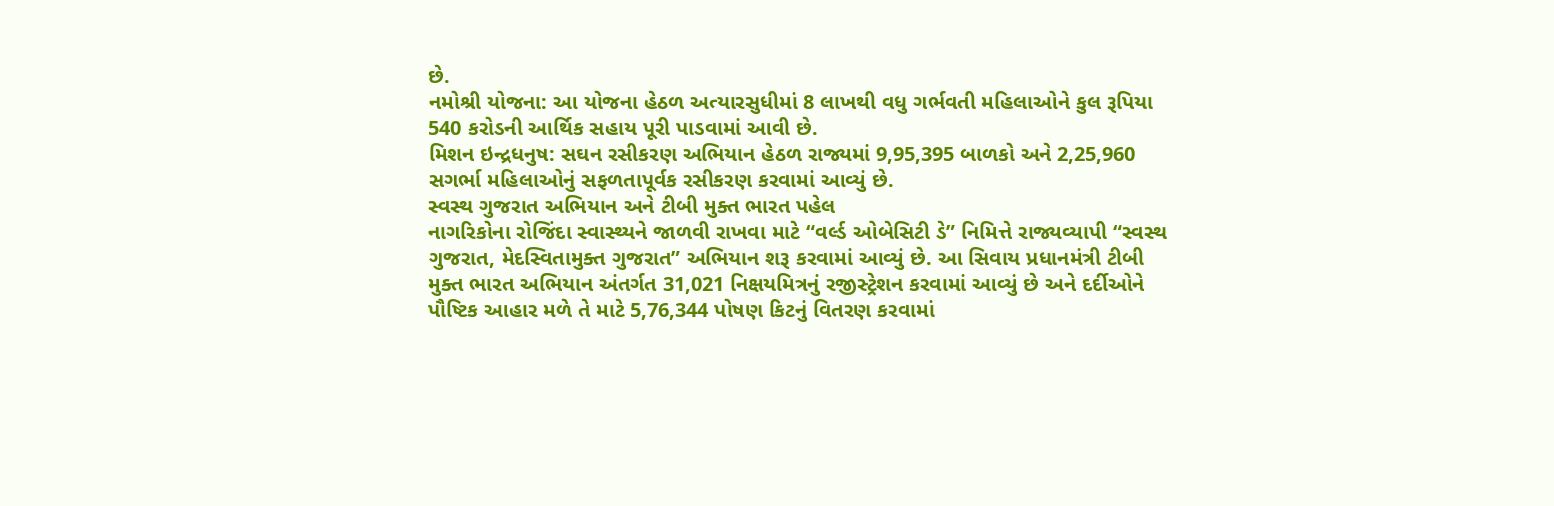છે.
નમોશ્રી યોજના: આ યોજના હેઠળ અત્યારસુધીમાં 8 લાખથી વધુ ગર્ભવતી મહિલાઓને કુલ રૂપિયા 540 કરોડની આર્થિક સહાય પૂરી પાડવામાં આવી છે.
મિશન ઇન્દ્રધનુષ: સઘન રસીકરણ અભિયાન હેઠળ રાજ્યમાં 9,95,395 બાળકો અને 2,25,960 સગર્ભા મહિલાઓનું સફળતાપૂર્વક રસીકરણ કરવામાં આવ્યું છે.
સ્વસ્થ ગુજરાત અભિયાન અને ટીબી મુક્ત ભારત પહેલ
નાગરિકોના રોજિંદા સ્વાસ્થ્યને જાળવી રાખવા માટે “વર્લ્ડ ઓબેસિટી ડે” નિમિત્તે રાજ્યવ્યાપી “સ્વસ્થ ગુજરાત, મેદસ્વિતામુક્ત ગુજરાત” અભિયાન શરૂ કરવામાં આવ્યું છે. આ સિવાય પ્રધાનમંત્રી ટીબી મુક્ત ભારત અભિયાન અંતર્ગત 31,021 નિક્ષયમિત્રનું રજીસ્ટ્રેશન કરવામાં આવ્યું છે અને દર્દીઓને પૌષ્ટિક આહાર મળે તે માટે 5,76,344 પોષણ કિટનું વિતરણ કરવામાં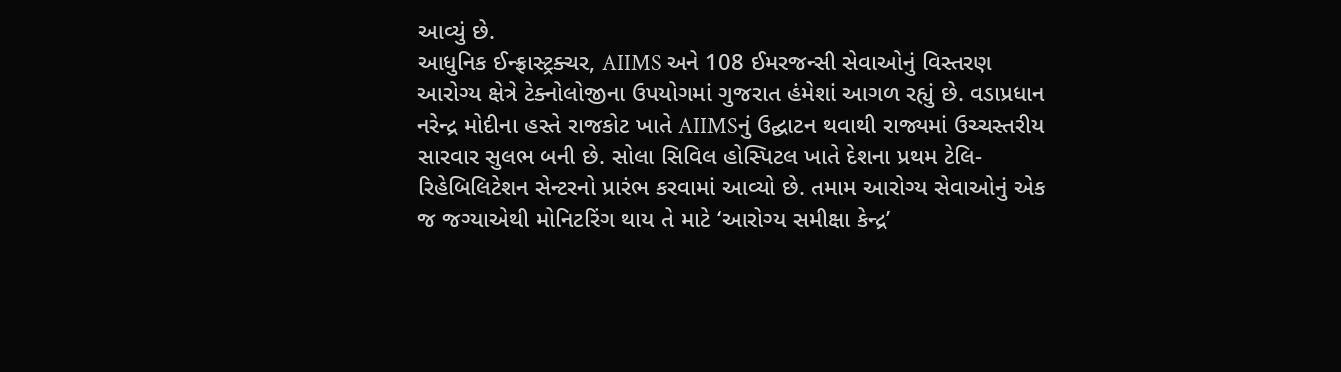આવ્યું છે.
આધુનિક ઈન્ફ્રાસ્ટ્રક્ચર, AIIMS અને 108 ઈમરજન્સી સેવાઓનું વિસ્તરણ
આરોગ્ય ક્ષેત્રે ટેક્નોલોજીના ઉપયોગમાં ગુજરાત હંમેશાં આગળ રહ્યું છે. વડાપ્રધાન નરેન્દ્ર મોદીના હસ્તે રાજકોટ ખાતે AIIMSનું ઉદ્ઘાટન થવાથી રાજ્યમાં ઉચ્ચસ્તરીય સારવાર સુલભ બની છે. સોલા સિવિલ હોસ્પિટલ ખાતે દેશના પ્રથમ ટેલિ-રિહેબિલિટેશન સેન્ટરનો પ્રારંભ કરવામાં આવ્યો છે. તમામ આરોગ્ય સેવાઓનું એક જ જગ્યાએથી મોનિટરિંગ થાય તે માટે ‘આરોગ્ય સમીક્ષા કેન્દ્ર’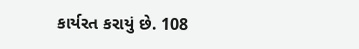કાર્યરત કરાયું છે. 108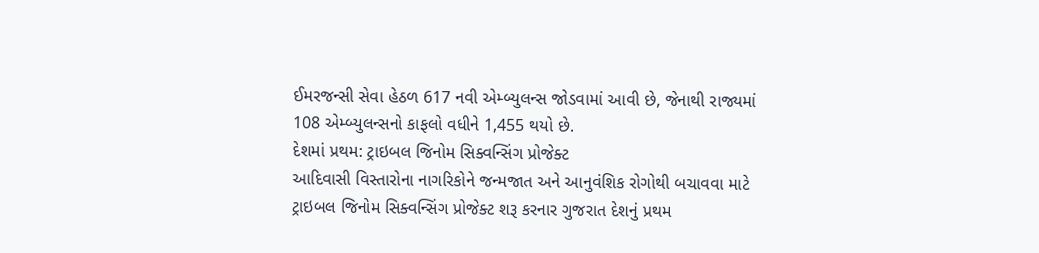ઈમરજન્સી સેવા હેઠળ 617 નવી એમ્બ્યુલન્સ જોડવામાં આવી છે, જેનાથી રાજ્યમાં 108 એમ્બ્યુલન્સનો કાફલો વધીને 1,455 થયો છે.
દેશમાં પ્રથમ: ટ્રાઇબલ જિનોમ સિક્વન્સિંગ પ્રોજેક્ટ
આદિવાસી વિસ્તારોના નાગરિકોને જન્મજાત અને આનુવંશિક રોગોથી બચાવવા માટે ટ્રાઇબલ જિનોમ સિક્વન્સિંગ પ્રોજેક્ટ શરૂ કરનાર ગુજરાત દેશનું પ્રથમ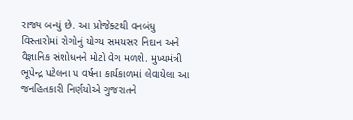રાજ્ય બન્યું છે. આ પ્રોજેક્ટથી વનબંધુ વિસ્તારોમાં રોગોનું યોગ્ય સમયસર નિદાન અને વૈજ્ઞાનિક સંશોધનને મોટો વેગ મળશે. મુખ્યમંત્રી ભૂપેન્દ્ર પટેલના ૫ વર્ષના કાર્યકાળમાં લેવાયેલા આ જનહિતકારી નિર્ણયોએ ગુજરાતને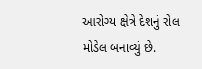આરોગ્ય ક્ષેત્રે દેશનું રોલ મોડેલ બનાવ્યું છે.